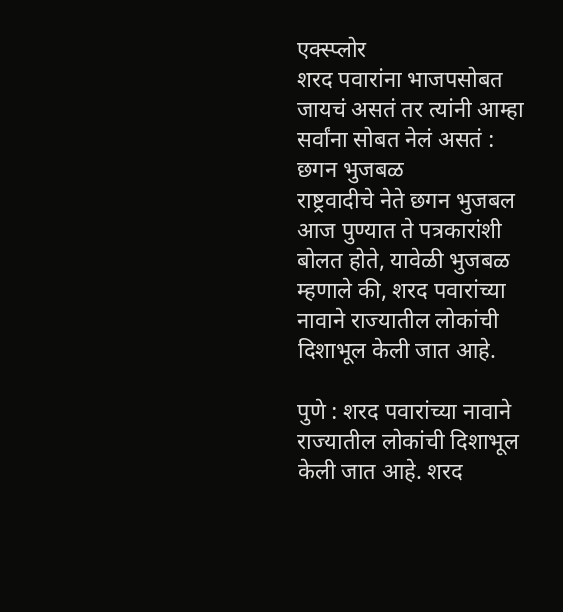एक्स्प्लोर
शरद पवारांना भाजपसोबत जायचं असतं तर त्यांनी आम्हा सर्वांना सोबत नेलं असतं : छगन भुजबळ
राष्ट्रवादीचे नेते छगन भुजबल आज पुण्यात ते पत्रकारांशी बोलत होते, यावेळी भुजबळ म्हणाले की, शरद पवारांच्या नावाने राज्यातील लोकांची दिशाभूल केली जात आहे.

पुणे : शरद पवारांच्या नावाने राज्यातील लोकांची दिशाभूल केली जात आहे. शरद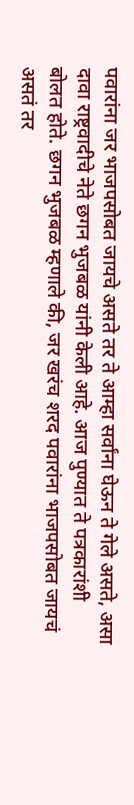पवारांना जर भाजपसोबत जायचे असते तर ते आम्हा सर्वांना घेऊन ते गेले असते, असा दावा राष्ट्रवादीचे नेते छगन भुजबळ यांनी केली आहे. आज पुण्यात ते पत्रकारांशी बोलत होते. छगन भुजबळ म्हणाले की, जर खरंच शरद पवारांना भाजपसोबत जायचं असतं तर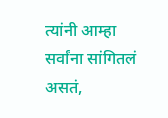त्यांनी आम्हा सर्वांना सांगितलं असतं,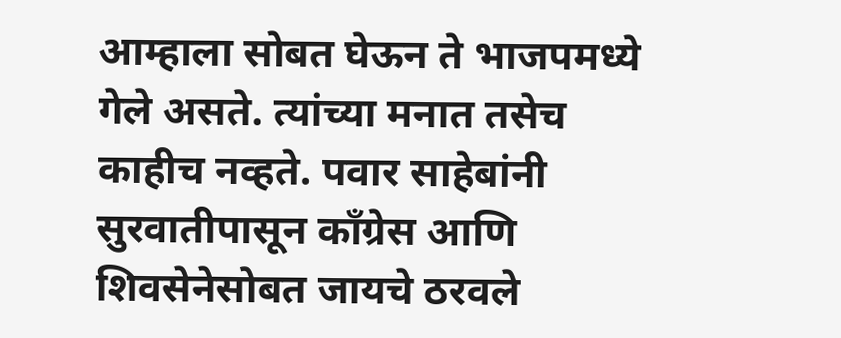आम्हाला सोबत घेऊन ते भाजपमध्ये गेले असते. त्यांच्या मनात तसेच काहीच नव्हते. पवार साहेबांनी सुरवातीपासून काँग्रेस आणि शिवसेनेसोबत जायचे ठरवले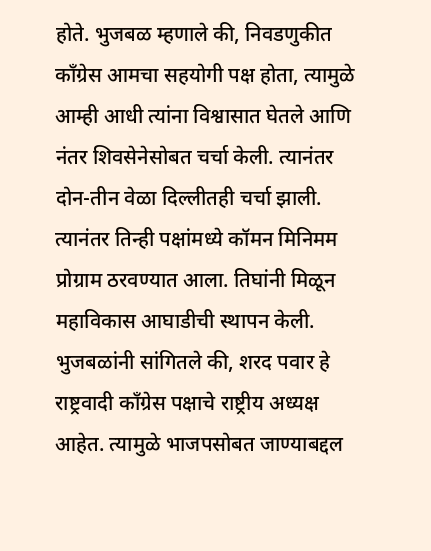होते. भुजबळ म्हणाले की, निवडणुकीत काँग्रेस आमचा सहयोगी पक्ष होता, त्यामुळे आम्ही आधी त्यांना विश्वासात घेतले आणि नंतर शिवसेनेसोबत चर्चा केली. त्यानंतर दोन-तीन वेळा दिल्लीतही चर्चा झाली. त्यानंतर तिन्ही पक्षांमध्ये कॉमन मिनिमम प्रोग्राम ठरवण्यात आला. तिघांनी मिळून महाविकास आघाडीची स्थापन केली. भुजबळांनी सांगितले की, शरद पवार हे राष्ट्रवादी काँग्रेस पक्षाचे राष्ट्रीय अध्यक्ष आहेत. त्यामुळे भाजपसोबत जाण्याबद्दल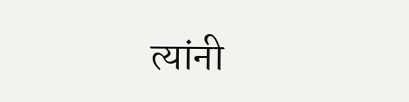त्यांनी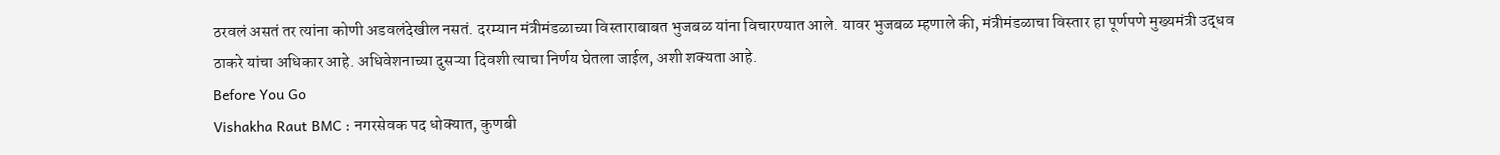ठरवलं असतं तर त्यांना कोणी अडवलंदेखील नसतं. दरम्यान मंत्रीमंडळाच्या विस्ताराबाबत भुजबळ यांना विचारण्यात आले. यावर भुजबळ म्हणाले की, मंत्रीमंडळाचा विस्तार हा पूर्णपणे मुख्यमंत्री उद्धव ठाकरे यांचा अधिकार आहे. अधिवेशनाच्या दुसऱ्या दिवशी त्याचा निर्णय घेतला जाईल, अशी शक्यता आहे.
Before You Go
Vishakha Raut BMC : नगरसेवक पद धोक्यात, कुणबी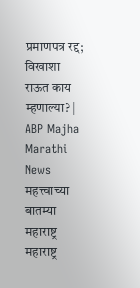प्रमाणपत्र रद्द; विखाशा राऊत काय म्हणाल्या? | ABP Majha Marathi News
महत्त्वाच्या बातम्या
महाराष्ट्र
महाराष्ट्र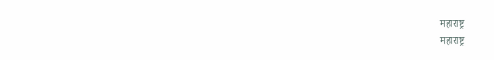महाराष्ट्र
महाराष्ट्र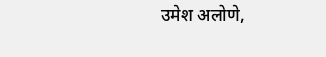उमेश अलोणे,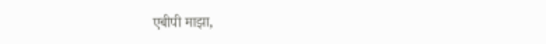एबीपी माझा,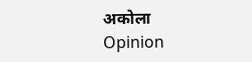अकोला
Opinion